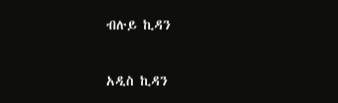ብሉይ ኪዳን

አዲስ ኪዳን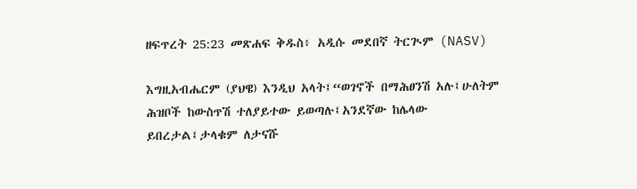ዘፍጥረት 25:23 መጽሐፍ ቅዱስ፥ አዲሱ መደበኛ ትርጒም (NASV)

እግዚአብሔርም (ያህዌ) እንዲህ አላት፤“ወገኖች በማሕፀንሽ አሉ፤ሁለትም ሕዝቦች ከውስጥሽ ተለያይተው ይወጣሉ፤አንደኛው ከሌላው ይበረታል፤ታላቁም ለታናሹ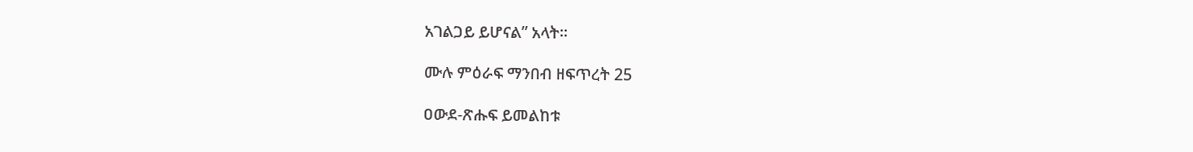አገልጋይ ይሆናል” አላት።

ሙሉ ምዕራፍ ማንበብ ዘፍጥረት 25

ዐውደ-ጽሑፍ ይመልከቱ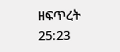ዘፍጥረት 25:23